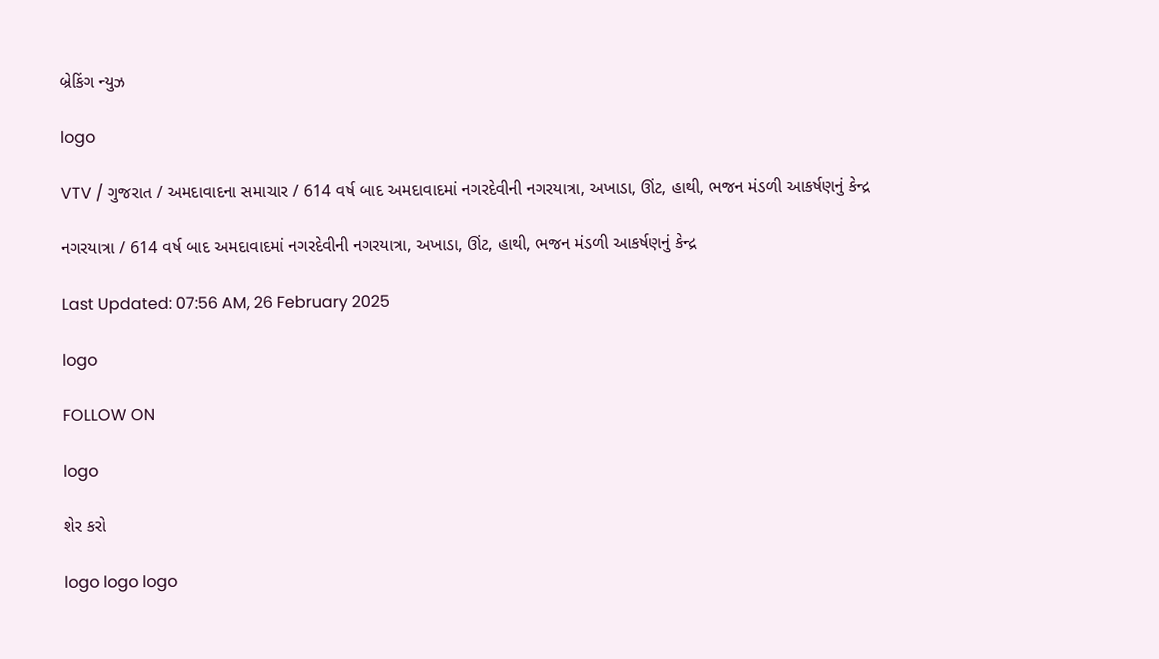બ્રેકિંગ ન્યુઝ

logo

VTV / ગુજરાત / અમદાવાદના સમાચાર / 614 વર્ષ બાદ અમદાવાદમાં નગરદેવીની નગરયાત્રા, અખાડા, ઊંટ, હાથી, ભજન મંડળી આકર્ષણનું કેન્દ્ર

નગરયાત્રા / 614 વર્ષ બાદ અમદાવાદમાં નગરદેવીની નગરયાત્રા, અખાડા, ઊંટ, હાથી, ભજન મંડળી આકર્ષણનું કેન્દ્ર

Last Updated: 07:56 AM, 26 February 2025

logo

FOLLOW ON

logo

શેર કરો

logo logo logo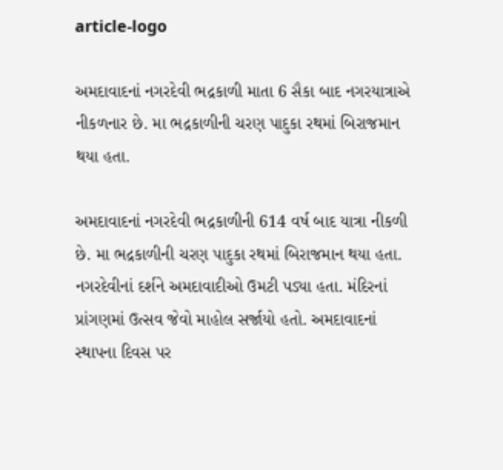article-logo

અમદાવાદનાં નગરદેવી ભદ્રકાળી માતા 6 સૈકા બાદ નગરયાત્રાએ નીકળનાર છે. મા ભદ્રકાળીની ચરણ પાદુકા રથમાં બિરાજમાન થયા હતા.

અમદાવાદનાં નગરદેવી ભદ્રકાળીની 614 વર્ષ બાદ યાત્રા નીકળી છે. મા ભદ્રકાળીની ચરણ પાદુકા રથમાં બિરાજમાન થયા હતા. નગરદેવીનાં દર્શને અમદાવાદીઓ ઉમટી પડ્યા હતા. મંદિરનાં પ્રાંગણમાં ઉત્સવ જેવો માહોલ સર્જાયો હતો. અમદાવાદનાં સ્થાપના દિવસ પર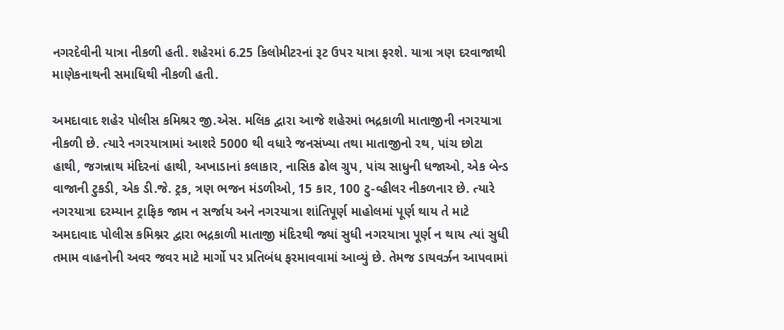નગરદેવીની યાત્રા નીકળી હતી. શહેરમાં 6.25 કિલોમીટરનાં રૂટ ઉપર યાત્રા ફરશે. યાત્રા ત્રણ દરવાજાથી માણેકનાથની સમાધિથી નીકળી હતી.

અમદાવાદ શહેર પોલીસ કમિશ્રર જી.એસ. મલિક દ્વારા આજે શહેરમાં ભદ્રકાળી માતાજીની નગરયાત્રા નીકળી છે. ત્યારે નગરયાત્રામાં આશરે 5000 થી વધારે જનસંખ્યા તથા માતાજીનો રથ, પાંચ છોટા હાથી, જગન્નાથ મંદિરનાં હાથી, અખાડાનાં કલાકાર, નાસિક ઢોલ ગ્રુપ, પાંચ સાધુની ધજાઓ, એક બેન્ડ વાજાની ટુકડી, એક ડી.જે. ટ્રક, ત્રણ ભજન મંડળીઓ, 15 કાર, 100 ટુ-વ્હીલર નીકળનાર છે. ત્યારે નગરયાત્રા દરમ્યાન ટ્રાફિક જામ ન સર્જાય અને નગરયાત્રા શાંતિપૂર્ણ માહોલમાં પૂર્ણ થાય તે માટે અમદાવાદ પોલીસ કમિશ્નર દ્વારા ભદ્રકાળી માતાજી મંદિરથી જ્યાં સુધી નગરયાત્રા પૂર્ણ ન થાય ત્યાં સુધી તમામ વાહનોની અવર જવર માટે માર્ગો પર પ્રતિબંધ ફરમાવવામાં આવ્યું છે. તેમજ ડાયવર્ઝન આપવામાં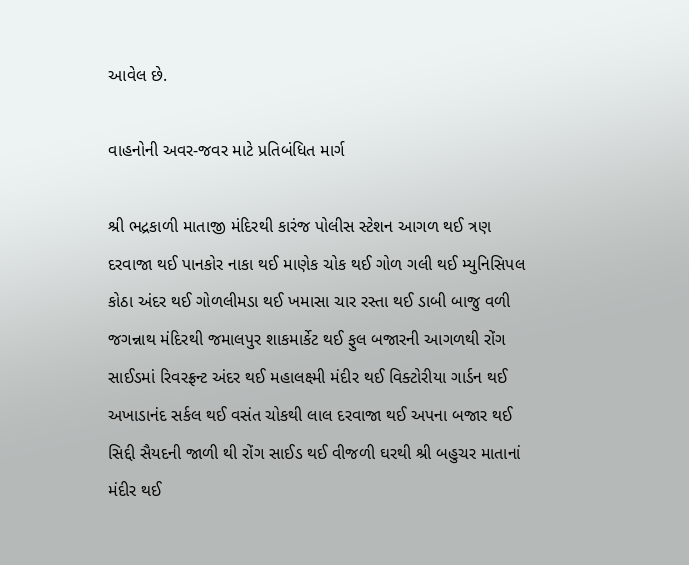આવેલ છે.

વાહનોની અવર-જવર માટે પ્રતિબંધિત માર્ગ

શ્રી ભદ્રકાળી માતાજી મંદિરથી કારંજ પોલીસ સ્ટેશન આગળ થઈ ત્રણ દરવાજા થઈ પાનકોર નાકા થઈ માણેક ચોક થઈ ગોળ ગલી થઈ મ્યુનિસિપલ કોઠા અંદર થઈ ગોળલીમડા થઈ ખમાસા ચાર રસ્તા થઈ ડાબી બાજુ વળી જગન્નાથ મંદિરથી જમાલપુર શાકમાર્કેટ થઈ ફુલ બજારની આગળથી રોંગ સાઈડમાં રિવરફ્રન્ટ અંદર થઈ મહાલક્ષ્મી મંદીર થઈ વિક્ટોરીયા ગાર્ડન થઈ અખાડાનંદ સર્કલ થઈ વસંત ચોકથી લાલ દરવાજા થઈ અપના બજાર થઈ સિદ્દી સૈયદની જાળી થી રોંગ સાઈડ થઈ વીજળી ઘરથી શ્રી બહુચર માતાનાં મંદીર થઈ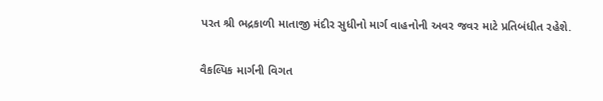પરત શ્રી ભદ્રકાળી માતાજી મંદીર સુધીનો માર્ગ વાહનોની અવર જવર માટે પ્રતિબંધીત રહેશે.

વૈકલ્પિક માર્ગની વિગત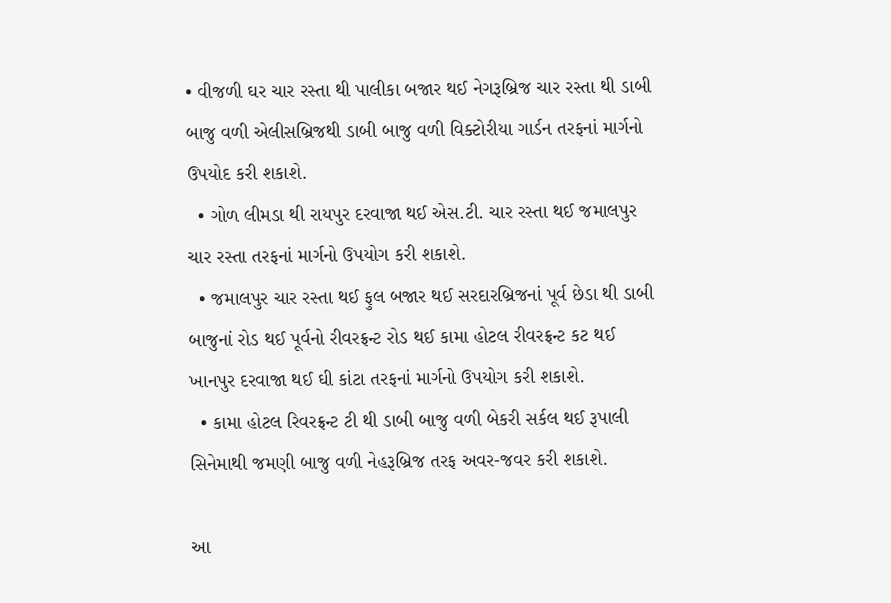• વીજળી ઘર ચાર રસ્તા થી પાલીકા બજાર થઈ નેગરૂબ્રિજ ચાર રસ્તા થી ડાબી બાજુ વળી એલીસબ્રિજથી ડાબી બાજુ વળી વિક્ટોરીયા ગાર્ડન તરફનાં માર્ગનો ઉપયોદ કરી શકાશે.
  • ગોળ લીમડા થી રાયપુર દરવાજા થઈ એસ.ટી. ચાર રસ્તા થઈ જમાલપુર ચાર રસ્તા તરફનાં માર્ગનો ઉપયોગ કરી શકાશે.
  • જમાલપુર ચાર રસ્તા થઈ ફુલ બજાર થઈ સરદારબ્રિજનાં પૂર્વ છેડા થી ડાબી બાજુનાં રોડ થઈ પૂર્વનો રીવરફ્રન્ટ રોડ થઈ કામા હોટલ રીવરફ્રન્ટ કટ થઈ ખાનપુર દરવાજા થઈ ઘી કાંટા તરફનાં માર્ગનો ઉપયોગ કરી શકાશે.
  • કામા હોટલ રિવરફ્રન્ટ ટી થી ડાબી બાજુ વળી બેકરી સર્કલ થઈ રૂપાલી સિનેમાથી જમણી બાજુ વળી નેહરૂબ્રિજ તરફ અવર-જવર કરી શકાશે.

આ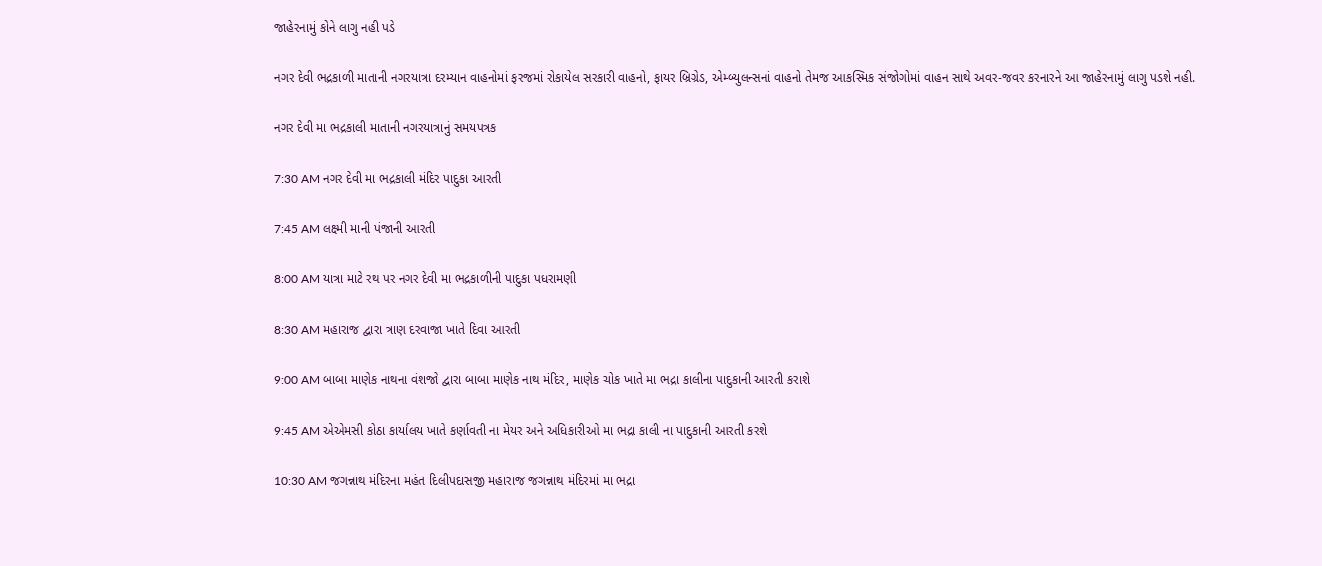જાહેરનામું કોને લાગુ નહી પડે

નગર દેવી ભદ્રકાળી માતાની નગરયાત્રા દરમ્યાન વાહનોમાં ફરજમાં રોકાયેલ સરકારી વાહનો, ફાયર બ્રિગ્રેડ, એમ્બ્યુલન્સનાં વાહનો તેમજ આકસ્મિક સંજોગોમાં વાહન સાથે અવર-જવર કરનારને આ જાહેરનામું લાગુ પડશે નહી.

નગર દેવી મા ભદ્રકાલી માતાની નગરયાત્રાનું સમયપત્રક

7:30 AM નગર દેવી મા ભદ્રકાલી મંદિર પાદુકા આરતી

7:45 AM લક્ષ્મી માની પંજાની આરતી

8:00 AM યાત્રા માટે રથ પર નગર દેવી મા ભદ્રકાળીની પાદુકા પધરામણી

8:30 AM મહારાજ દ્વારા ત્રાણ દરવાજા ખાતે દિવા આરતી

9:00 AM બાબા માણેક નાથના વંશજો દ્વારા બાબા માણેક નાથ મંદિર, માણેક ચોક ખાતે મા ભદ્રા કાલીના પાદુકાની આરતી કરાશે

9:45 AM એએમસી કોઠા કાર્યાલય ખાતે કર્ણાવતી ના મેયર અને અધિકારીઓ મા ભદ્રા કાલી ના પાદુકાની આરતી કરશે

10:30 AM જગન્નાથ મંદિરના મહંત દિલીપદાસજી મહારાજ જગન્નાથ મંદિરમાં મા ભદ્રા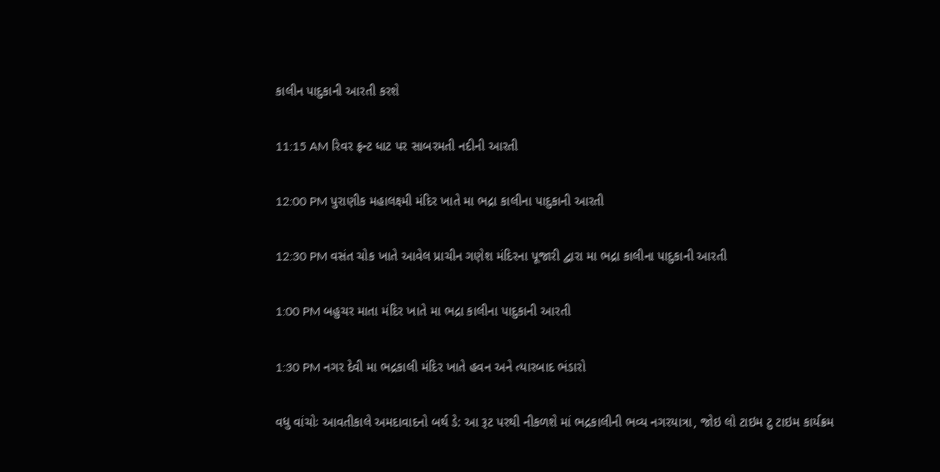કાલીન પાદુકાની આરતી કરશે

11:15 AM રિવર ફ્રન્ટ ધાટ પર સાબરમતી નદીની આરતી

12:00 PM પુરાણીક મહાલક્ષ્મી મંદિર ખાતે મા ભદ્રા કાલીના પાદુકાની આરતી

12:30 PM વસંત ચોક ખાતે આવેલ પ્રાચીન ગણેશ મંદિરના પૂજારી દ્વારા મા ભદ્રા કાલીના પાદુકાની આરતી

1:00 PM બહુચર માતા મંદિર ખાતે મા ભદ્રા કાલીના પાદુકાની આરતી

1:30 PM નગર દેવી મા ભદ્રકાલી મંદિર ખાતે હવન અને ત્યારબાદ ભંડારો

વધુ વાંચોઃ આવતીકાલે અમદાવાદનો બર્થ ડે: આ રૂટ પરથી નીકળશે માં ભદ્રકાલીની ભવ્ય નગરયાત્રા, જોઇ લો ટાઇમ ટુ ટાઇમ કાર્યક્રમ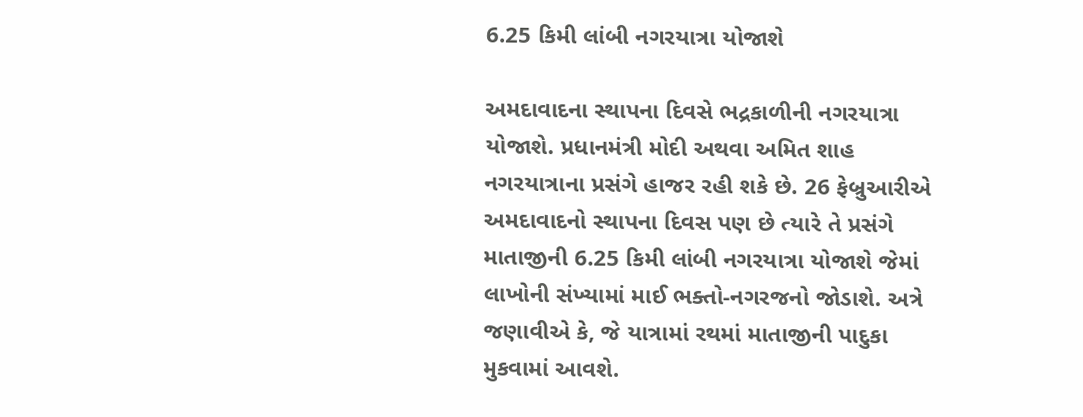6.25 કિમી લાંબી નગરયાત્રા યોજાશે

અમદાવાદના સ્થાપના દિવસે ભદ્રકાળીની નગરયાત્રા યોજાશે. પ્રધાનમંત્રી મોદી અથવા અમિત શાહ નગરયાત્રાના પ્રસંગે હાજર રહી શકે છે. 26 ફેબ્રુઆરીએ અમદાવાદનો સ્થાપના દિવસ પણ છે ત્યારે તે પ્રસંગે માતાજીની 6.25 કિમી લાંબી નગરયાત્રા યોજાશે જેમાં લાખોની સંખ્યામાં માઈ ભક્તો-નગરજનો જોડાશે. અત્રે જણાવીએ કે, જે યાત્રામાં રથમાં માતાજીની પાદુકા મુકવામાં આવશે.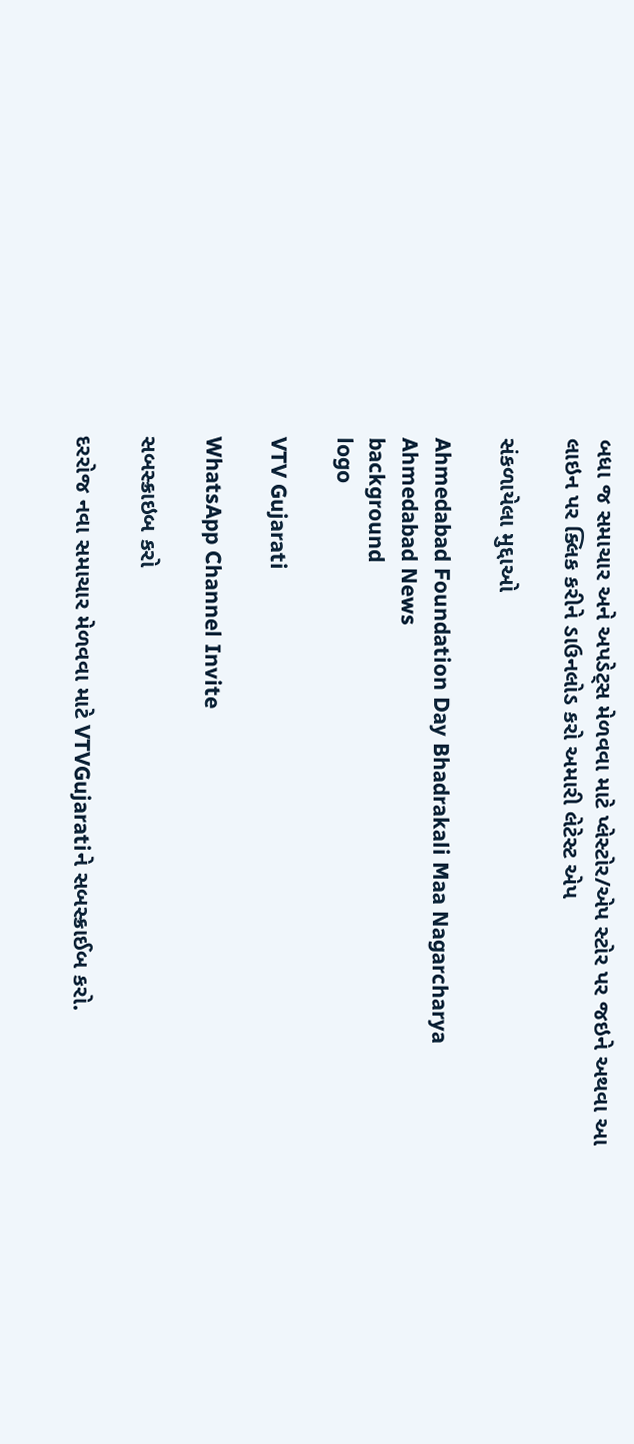બધા જ સમાચાર અને અપડેટ્સ મેળવવા માટે પ્લેસ્ટોર/એપ સ્ટોર પર જઇને અથવા આ લાઇન પર ક્લિક કરીને ડાઉનલોડ કરો અમારી લેટેસ્ટ એપ

સંકળાયેલા મુદ્દાઓ

Ahmedabad Foundation Day Bhadrakali Maa Nagarcharya Ahmedabad News
background
logo

VTV Gujarati

WhatsApp Channel Invite

સબસ્ક્રાઇબ કરો

દરરોજ નવા સમાચાર મેળવવા માટે VTVGujaratiને સબસ્ક્રાઈબ કરો.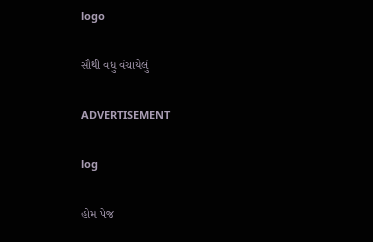logo

સૌથી વધુ વંચાયેલું

ADVERTISEMENT

log

હોમ પેજ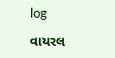log

વાયરલ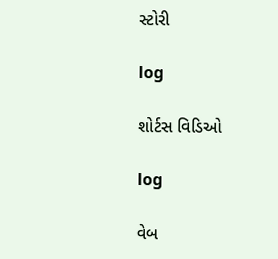સ્ટોરી

log

શોર્ટસ વિડિઓ

log

વેબ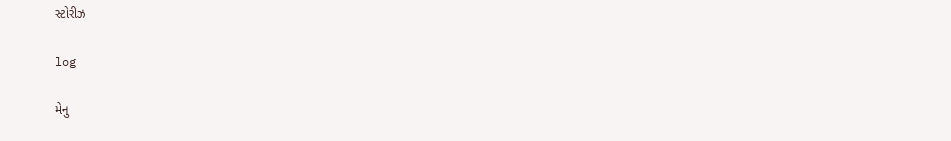સ્ટોરીઝ

log

મેનુ